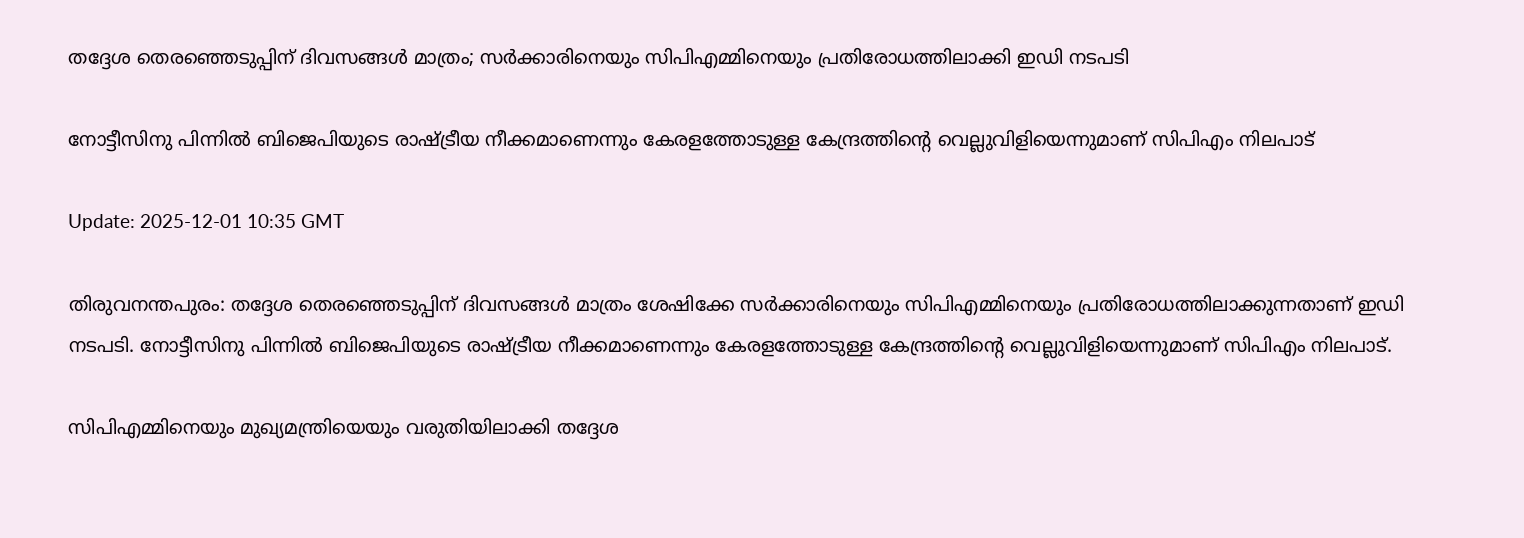തദ്ദേശ തെരഞ്ഞെടുപ്പിന് ദിവസങ്ങൾ മാത്രം; സർക്കാരിനെയും സിപിഎമ്മിനെയും പ്രതിരോധത്തിലാക്കി ഇഡി നടപടി

നോട്ടീസിനു പിന്നിൽ ബിജെപിയുടെ രാഷ്ട്രീയ നീക്കമാണെന്നും കേരളത്തോടുള്ള കേന്ദ്രത്തിന്‍റെ വെല്ലുവിളിയെന്നുമാണ് സിപിഎം നിലപാട്

Update: 2025-12-01 10:35 GMT

തിരുവനന്തപുരം: തദ്ദേശ തെരഞ്ഞെടുപ്പിന് ദിവസങ്ങൾ മാത്രം ശേഷിക്കേ സർക്കാരിനെയും സിപിഎമ്മിനെയും പ്രതിരോധത്തിലാക്കുന്നതാണ് ഇഡി നടപടി. നോട്ടീസിനു പിന്നിൽ ബിജെപിയുടെ രാഷ്ട്രീയ നീക്കമാണെന്നും കേരളത്തോടുള്ള കേന്ദ്രത്തിന്‍റെ വെല്ലുവിളിയെന്നുമാണ് സിപിഎം നിലപാട്.

സിപിഎമ്മിനെയും മുഖ്യമന്ത്രിയെയും വരുതിയിലാക്കി തദ്ദേശ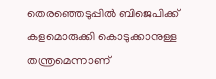തെരഞ്ഞെടുപ്പിൽ ബിജെപിക്ക് കളമൊരുക്കി കൊടുക്കാനുള്ള തന്ത്രമെന്നാണ്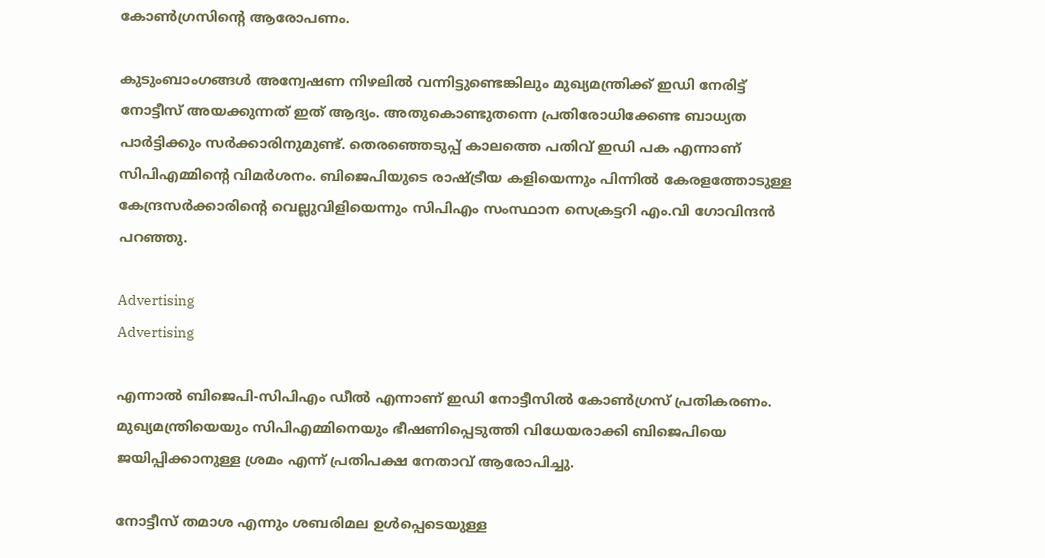കോൺഗ്രസിന്‍റെ ആരോപണം.

കുടുംബാംഗങ്ങൾ അന്വേഷണ നിഴലിൽ വന്നിട്ടുണ്ടെങ്കിലും മുഖ്യമന്ത്രിക്ക് ഇഡി നേരിട്ട് നോട്ടീസ് അയക്കുന്നത് ഇത് ആദ്യം. അതുകൊണ്ടുതന്നെ പ്രതിരോധിക്കേണ്ട ബാധ്യത പാർട്ടിക്കും സർക്കാരിനുമുണ്ട്. തെരഞ്ഞെടുപ്പ് കാലത്തെ പതിവ് ഇഡി പക എന്നാണ് സിപിഎമ്മിന്‍റെ വിമർശനം. ബിജെപിയുടെ രാഷ്ട്രീയ കളിയെന്നും പിന്നിൽ കേരളത്തോടുള്ള കേന്ദ്രസർക്കാരിന്‍റെ വെല്ലുവിളിയെന്നും സിപിഎം സംസ്ഥാന സെക്രട്ടറി എം.വി ഗോവിന്ദൻ പറഞ്ഞു.

Advertising
Advertising

എന്നാൽ ബിജെപി-സിപിഎം ഡീൽ എന്നാണ് ഇഡി നോട്ടീസിൽ കോൺഗ്രസ് പ്രതികരണം. മുഖ്യമന്ത്രിയെയും സിപിഎമ്മിനെയും ഭീഷണിപ്പെടുത്തി വിധേയരാക്കി ബിജെപിയെ ജയിപ്പിക്കാനുള്ള ശ്രമം എന്ന് പ്രതിപക്ഷ നേതാവ് ആരോപിച്ചു.

നോട്ടീസ് തമാശ എന്നും ശബരിമല ഉൾപ്പെടെയുള്ള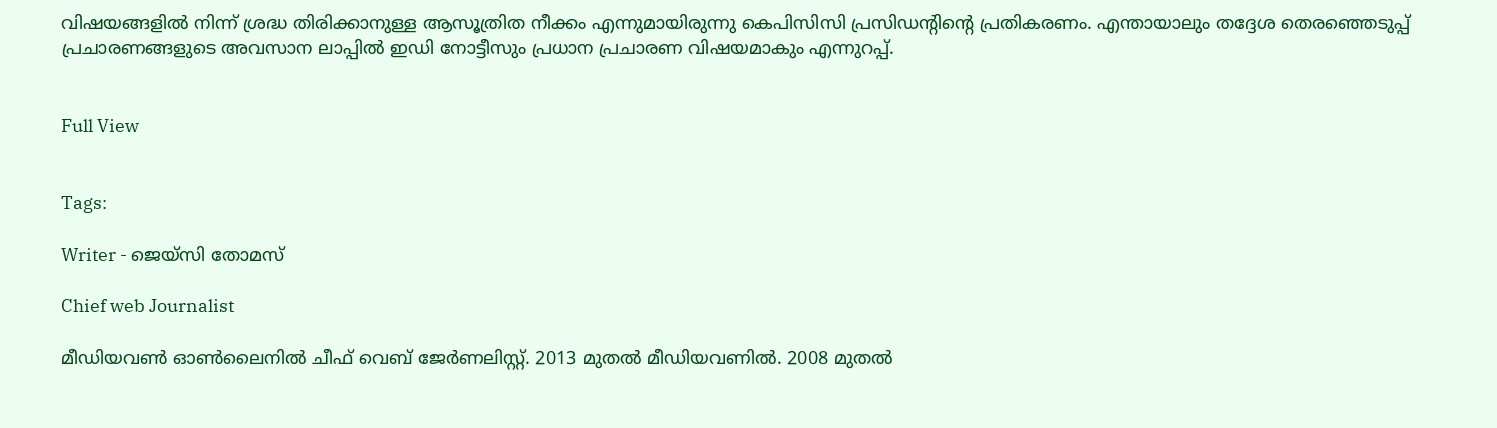വിഷയങ്ങളിൽ നിന്ന് ശ്രദ്ധ തിരിക്കാനുള്ള ആസൂത്രിത നീക്കം എന്നുമായിരുന്നു കെപിസിസി പ്രസിഡന്‍റിന്‍റെ പ്രതികരണം. എന്തായാലും തദ്ദേശ തെരഞ്ഞെടുപ്പ് പ്രചാരണങ്ങളുടെ അവസാന ലാപ്പിൽ ഇഡി നോട്ടീസും പ്രധാന പ്രചാരണ വിഷയമാകും എന്നുറപ്പ്.


Full View


Tags:

Writer - ജെയ്സി തോമസ്

Chief web Journalist

മീഡിയവൺ ഓൺലൈനിൽ ചീഫ് വെബ് ജേർണലിസ്റ്റ്. 2013 മുതൽ മീഡിയവണിൽ. 2008 മുതൽ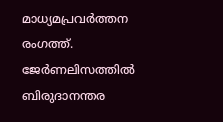മാധ്യമപ്രവർത്തന രംഗത്ത്. ജേർണലിസത്തിൽ ബിരുദാനന്തര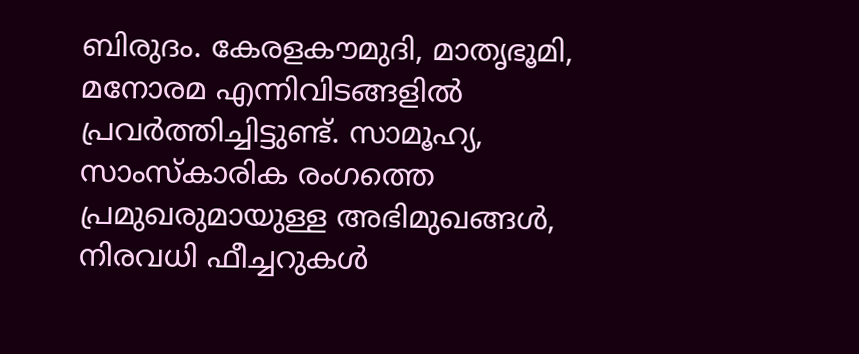ബിരുദം. കേരളകൗമുദി, മാതൃഭൂമി, മനോരമ എന്നിവിടങ്ങളിൽ പ്രവർത്തിച്ചിട്ടുണ്ട്. സാമൂഹ്യ, സാംസ്‌കാരിക രംഗത്തെ പ്രമുഖരുമായുള്ള അഭിമുഖങ്ങൾ, നിരവധി ഫീച്ചറുകൾ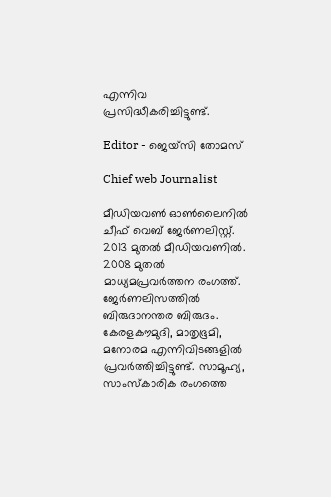എന്നിവ പ്രസിദ്ധീകരിച്ചിട്ടുണ്ട്.

Editor - ജെയ്സി തോമസ്

Chief web Journalist

മീഡിയവൺ ഓൺലൈനിൽ ചീഫ് വെബ് ജേർണലിസ്റ്റ്. 2013 മുതൽ മീഡിയവണിൽ. 2008 മുതൽ മാധ്യമപ്രവർത്തന രംഗത്ത്. ജേർണലിസത്തിൽ ബിരുദാനന്തര ബിരുദം. കേരളകൗമുദി, മാതൃഭൂമി, മനോരമ എന്നിവിടങ്ങളിൽ പ്രവർത്തിച്ചിട്ടുണ്ട്. സാമൂഹ്യ, സാംസ്‌കാരിക രംഗത്തെ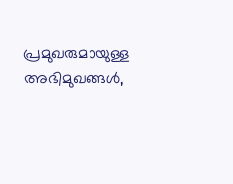പ്രമുഖരുമായുള്ള അഭിമുഖങ്ങൾ,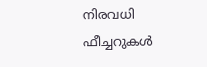നിരവധി ഫീച്ചറുകൾ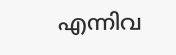എന്നിവ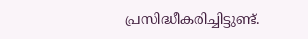പ്രസിദ്ധീകരിച്ചിട്ടുണ്ട്.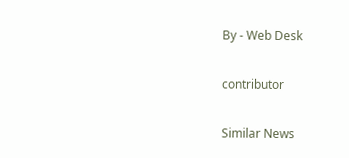By - Web Desk

contributor

Similar News